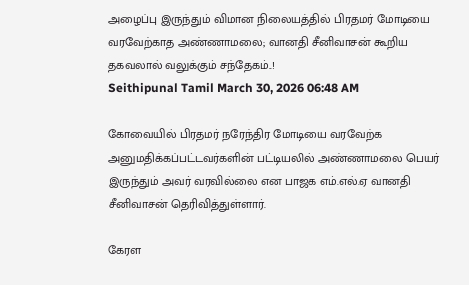அழைப்பு இருந்தும் விமான நிலையத்தில் பிரதமர் மோடியை வரவேற்காத அண்ணாமலை; வானதி சீனிவாசன் கூறிய தகவலால் வலுக்கும் சந்தேகம்..!
Seithipunal Tamil March 30, 2026 06:48 AM

கோவையில் பிரதமர் நரேந்திர மோடியை வரவேற்க அனுமதிக்கப்பட்டவர்களின் பட்டியலில் அண்ணாமலை பெயர் இருந்தும் அவர் வரவில்லை என பாஜக எம்.எல்.ஏ வானதி சீனிவாசன் தெரிவித்துள்ளார்.

கேரள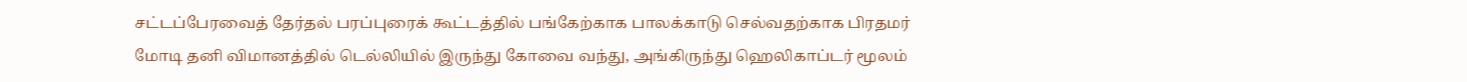சட்டப்பேரவைத் தேர்தல் பரப்புரைக் கூட்டத்தில் பங்கேற்காக பாலக்காடு செல்வதற்காக பிரதமர் மோடி தனி விமானத்தில் டெல்லியில் இருந்து கோவை வந்து, அங்கிருந்து ஹெலிகாப்டர் மூலம்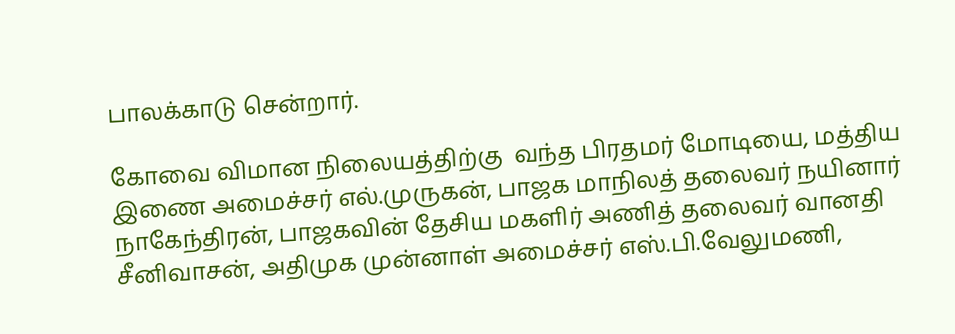பாலக்காடு சென்றார்.

கோவை விமான நிலையத்திற்கு  வந்த பிரதமர் மோடியை, மத்திய இணை அமைச்சர் எல்.முருகன், பாஜக மாநிலத் தலைவர் நயினார் நாகேந்திரன், பாஜகவின் தேசிய மகளிர் அணித் தலைவர் வானதி சீனிவாசன், அதிமுக முன்னாள் அமைச்சர் எஸ்.பி.வேலுமணி,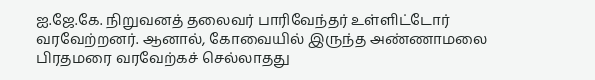ஐ.ஜே.கே. நிறுவனத் தலைவர் பாரிவேந்தர் உள்ளிட்டோர் வரவேற்றனர். ஆனால், கோவையில் இருந்த அண்ணாமலை பிரதமரை வரவேற்கச் செல்லாதது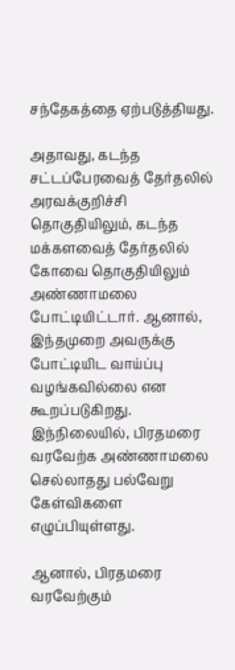சந்தேகத்தை ஏற்படுத்தியது.

அதாவது, கடந்த சட்டப்பேரவைத் தேர்தலில் அரவக்குறிச்சி தொகுதியிலும், கடந்த மக்களவைத் தேர்தலில் கோவை தொகுதியிலும் அண்ணாமலை போட்டியிட்டார். ஆனால், இந்தமுறை அவருக்கு போட்டியிட வாய்ப்பு வழங்கவில்லை என கூறப்படுகிறது. இந்நிலையில், பிரதமரை வரவேற்க அண்ணாமலை செல்லாதது பல்வேறு கேள்விகளை எழுப்பியுள்ளது.

ஆனால், பிரதமரை வரவேற்கும்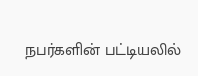நபர்களின் பட்டியலில்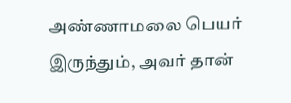அண்ணாமலை பெயர் இருந்தும், அவர் தான்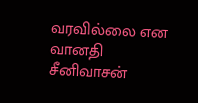வரவில்லை என வானதி சீனிவாசன்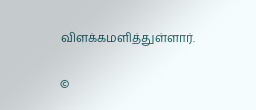விளக்கமளித்துள்ளார்.

©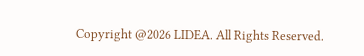Copyright @2026 LIDEA. All Rights Reserved.